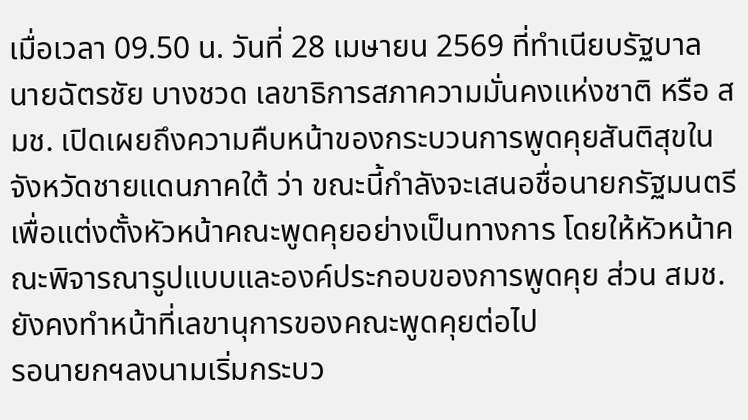เมื่อเวลา 09.50 น. วันที่ 28 เมษายน 2569 ที่ทำเนียบรัฐบาล นายฉัตรชัย บางชวด เลขาธิการสภาความมั่นคงแห่งชาติ หรือ สมช. เปิดเผยถึงความคืบหน้าของกระบวนการพูดคุยสันติสุขในจังหวัดชายแดนภาคใต้ ว่า ขณะนี้กำลังจะเสนอชื่อนายกรัฐมนตรีเพื่อแต่งตั้งหัวหน้าคณะพูดคุยอย่างเป็นทางการ โดยให้หัวหน้าคณะพิจารณารูปแบบและองค์ประกอบของการพูดคุย ส่วน สมช. ยังคงทำหน้าที่เลขานุการของคณะพูดคุยต่อไป
รอนายกฯลงนามเริ่มกระบว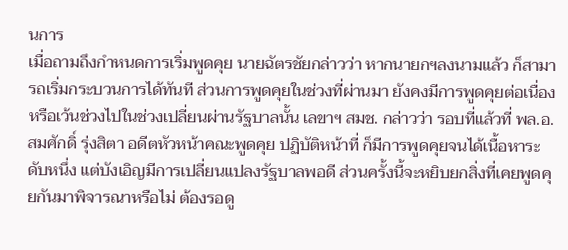นการ
เมื่อถามถึงกำหนดการเริ่มพูดคุย นายฉัตรชัยกล่าวว่า หากนายกฯลงนามแล้ว ก็สามารถเริ่มกระบวนการได้ทันที ส่วนการพูดคุยในช่วงที่ผ่านมา ยังคงมีการพูดคุยต่อเนื่องหรือเว้นช่วงไปในช่วงเปลี่ยนผ่านรัฐบาลนั้น เลขาฯ สมช. กล่าวว่า รอบที่แล้วที่ พล.อ.สมศักดิ์ รุ่งสิตา อดีตหัวหน้าคณะพูดคุย ปฏิบัติหน้าที่ ก็มีการพูดคุยจนได้เนื้อหาระดับหนึ่ง แต่บังเอิญมีการเปลี่ยนแปลงรัฐบาลพอดี ส่วนครั้งนี้จะหยิบยกสิ่งที่เคยพูดคุยกันมาพิจารณาหรือไม่ ต้องรอดู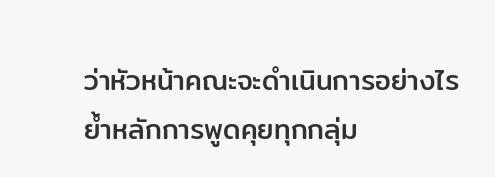ว่าหัวหน้าคณะจะดำเนินการอย่างไร
ย้ำหลักการพูดคุยทุกกลุ่ม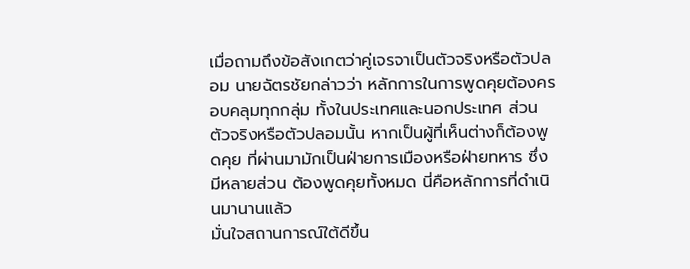เมื่อถามถึงข้อสังเกตว่าคู่เจรจาเป็นตัวจริงหรือตัวปลอม นายฉัตรชัยกล่าวว่า หลักการในการพูดคุยต้องครอบคลุมทุกกลุ่ม ทั้งในประเทศและนอกประเทศ ส่วนตัวจริงหรือตัวปลอมนั้น หากเป็นผู้ที่เห็นต่างก็ต้องพูดคุย ที่ผ่านมามักเป็นฝ่ายการเมืองหรือฝ่ายทหาร ซึ่งมีหลายส่วน ต้องพูดคุยทั้งหมด นี่คือหลักการที่ดำเนินมานานแล้ว
มั่นใจสถานการณ์ใต้ดีขึ้น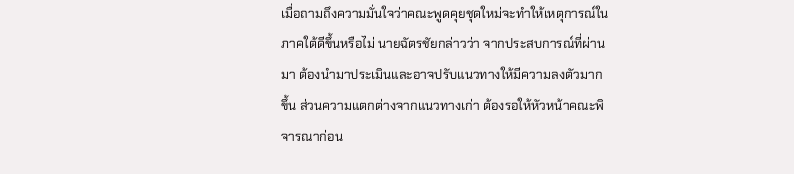เมื่อถามถึงความมั่นใจว่าคณะพูดคุยชุดใหม่จะทำให้เหตุการณ์ในภาคใต้ดีขึ้นหรือไม่ นายฉัตรชัยกล่าวว่า จากประสบการณ์ที่ผ่านมา ต้องนำมาประเมินและอาจปรับแนวทางให้มีความลงตัวมากขึ้น ส่วนความแตกต่างจากแนวทางเก่า ต้องรอให้หัวหน้าคณะพิจารณาก่อน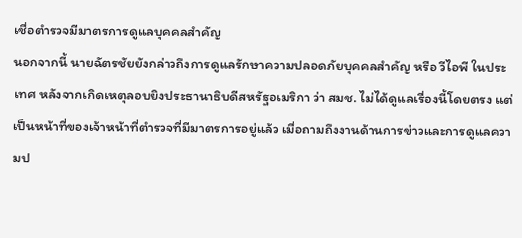เชื่อตำรวจมีมาตรการดูแลบุคคลสำคัญ
นอกจากนี้ นายฉัตรชัยยังกล่าวถึงการดูแลรักษาความปลอดภัยบุคคลสำคัญ หรือ วีไอพี ในประเทศ หลังจากเกิดเหตุลอบยิงประธานาธิบดีสหรัฐอเมริกา ว่า สมช. ไม่ได้ดูแลเรื่องนี้โดยตรง แต่เป็นหน้าที่ของเจ้าหน้าที่ตำรวจที่มีมาตรการอยู่แล้ว เมื่อถามถึงงานด้านการข่าวและการดูแลความป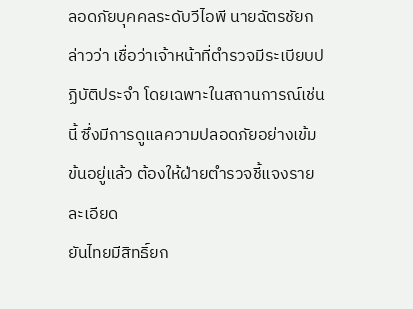ลอดภัยบุคคลระดับวีไอพี นายฉัตรชัยกล่าวว่า เชื่อว่าเจ้าหน้าที่ตำรวจมีระเบียบปฏิบัติประจำ โดยเฉพาะในสถานการณ์เช่นนี้ ซึ่งมีการดูแลความปลอดภัยอย่างเข้มข้นอยู่แล้ว ต้องให้ฝ่ายตำรวจชี้แจงรายละเอียด
ยันไทยมีสิทธิ์ยก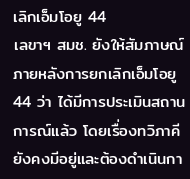เลิกเอ็มโอยู 44
เลขาฯ สมช. ยังให้สัมภาษณ์ภายหลังการยกเลิกเอ็มโอยู 44 ว่า ได้มีการประเมินสถานการณ์แล้ว โดยเรื่องทวิภาคียังคงมีอยู่และต้องดำเนินกา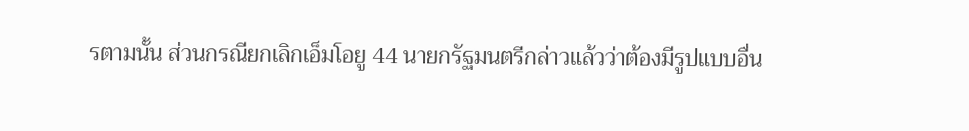รตามนั้น ส่วนกรณียกเลิกเอ็มโอยู 44 นายกรัฐมนตรีกล่าวแล้วว่าต้องมีรูปแบบอื่น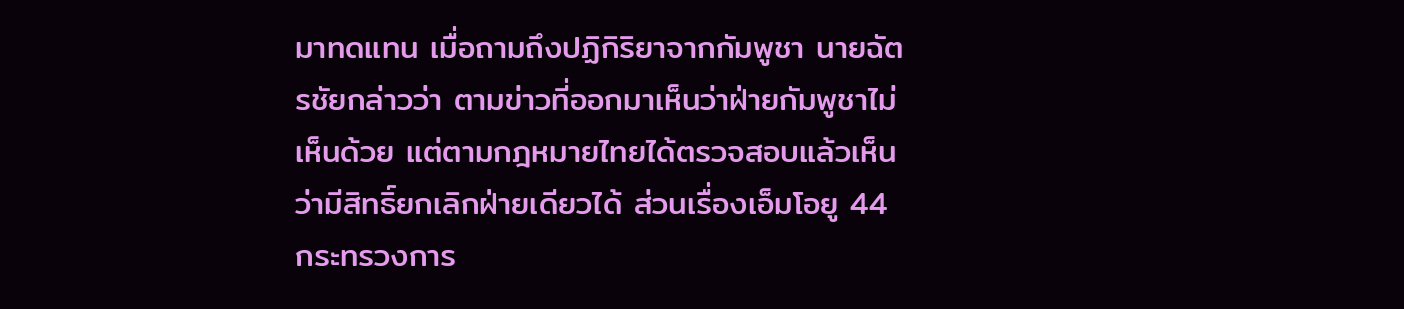มาทดแทน เมื่อถามถึงปฏิกิริยาจากกัมพูชา นายฉัตรชัยกล่าวว่า ตามข่าวที่ออกมาเห็นว่าฝ่ายกัมพูชาไม่เห็นด้วย แต่ตามกฎหมายไทยได้ตรวจสอบแล้วเห็นว่ามีสิทธิ์ยกเลิกฝ่ายเดียวได้ ส่วนเรื่องเอ็มโอยู 44 กระทรวงการ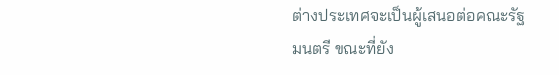ต่างประเทศจะเป็นผู้เสนอต่อคณะรัฐมนตรี ขณะที่ยัง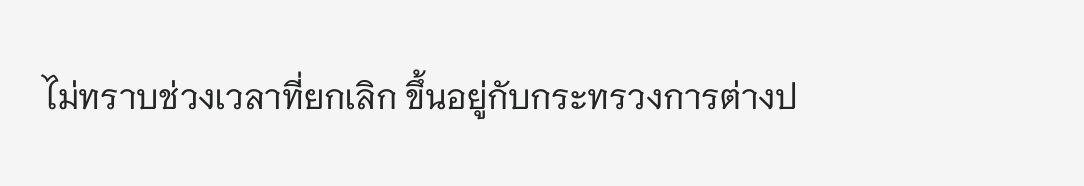ไม่ทราบช่วงเวลาที่ยกเลิก ขึ้นอยู่กับกระทรวงการต่างป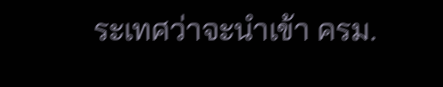ระเทศว่าจะนำเข้า ครม.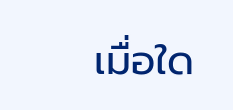เมื่อใด